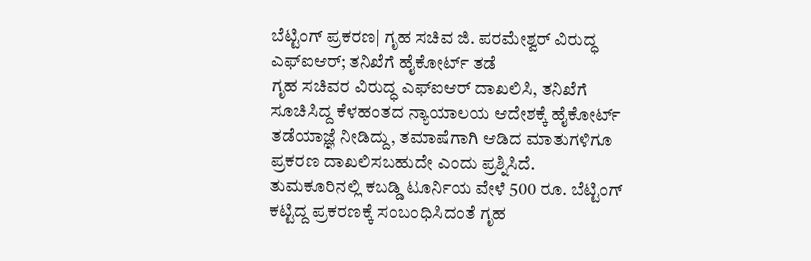ಬೆಟ್ಟಿಂಗ್ ಪ್ರಕರಣ| ಗೃಹ ಸಚಿವ ಜಿ. ಪರಮೇಶ್ವರ್ ವಿರುದ್ಧ ಎಫ್ಐಆರ್; ತನಿಖೆಗೆ ಹೈಕೋರ್ಟ್ ತಡೆ
ಗೃಹ ಸಚಿವರ ವಿರುದ್ಧ ಎಫ್ಐಆರ್ ದಾಖಲಿಸಿ, ತನಿಖೆಗೆ ಸೂಚಿಸಿದ್ದ ಕೆಳಹಂತದ ನ್ಯಾಯಾಲಯ ಆದೇಶಕ್ಕೆ ಹೈಕೋರ್ಟ್ ತಡೆಯಾಜ್ಞೆ ನೀಡಿದ್ದು, ತಮಾಷೆಗಾಗಿ ಆಡಿದ ಮಾತುಗಳಿಗೂ ಪ್ರಕರಣ ದಾಖಲಿಸಬಹುದೇ ಎಂದು ಪ್ರಶ್ನಿಸಿದೆ.
ತುಮಕೂರಿನಲ್ಲಿ ಕಬಡ್ಡಿ ಟೂರ್ನಿಯ ವೇಳೆ 500 ರೂ. ಬೆಟ್ಟಿಂಗ್ ಕಟ್ಟಿದ್ದ ಪ್ರಕರಣಕ್ಕೆ ಸಂಬಂಧಿಸಿದಂತೆ ಗೃಹ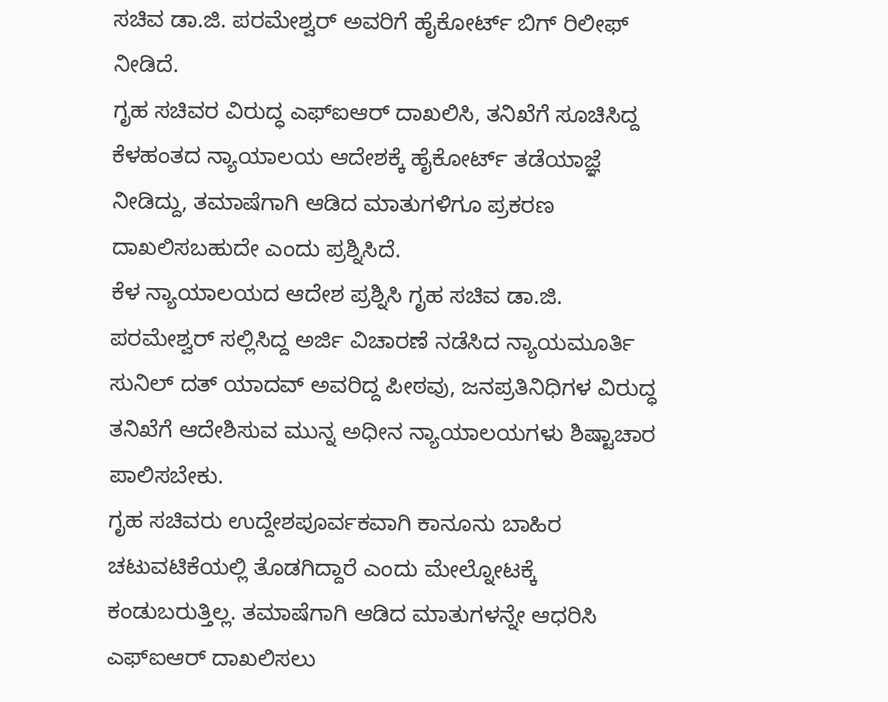ಸಚಿವ ಡಾ.ಜಿ. ಪರಮೇಶ್ವರ್ ಅವರಿಗೆ ಹೈಕೋರ್ಟ್ ಬಿಗ್ ರಿಲೀಫ್ ನೀಡಿದೆ.
ಗೃಹ ಸಚಿವರ ವಿರುದ್ಧ ಎಫ್ಐಆರ್ ದಾಖಲಿಸಿ, ತನಿಖೆಗೆ ಸೂಚಿಸಿದ್ದ ಕೆಳಹಂತದ ನ್ಯಾಯಾಲಯ ಆದೇಶಕ್ಕೆ ಹೈಕೋರ್ಟ್ ತಡೆಯಾಜ್ಞೆ ನೀಡಿದ್ದು, ತಮಾಷೆಗಾಗಿ ಆಡಿದ ಮಾತುಗಳಿಗೂ ಪ್ರಕರಣ ದಾಖಲಿಸಬಹುದೇ ಎಂದು ಪ್ರಶ್ನಿಸಿದೆ.
ಕೆಳ ನ್ಯಾಯಾಲಯದ ಆದೇಶ ಪ್ರಶ್ನಿಸಿ ಗೃಹ ಸಚಿವ ಡಾ.ಜಿ. ಪರಮೇಶ್ವರ್ ಸಲ್ಲಿಸಿದ್ದ ಅರ್ಜಿ ವಿಚಾರಣೆ ನಡೆಸಿದ ನ್ಯಾಯಮೂರ್ತಿ ಸುನಿಲ್ ದತ್ ಯಾದವ್ ಅವರಿದ್ದ ಪೀಠವು, ಜನಪ್ರತಿನಿಧಿಗಳ ವಿರುದ್ಧ ತನಿಖೆಗೆ ಆದೇಶಿಸುವ ಮುನ್ನ ಅಧೀನ ನ್ಯಾಯಾಲಯಗಳು ಶಿಷ್ಟಾಚಾರ ಪಾಲಿಸಬೇಕು.
ಗೃಹ ಸಚಿವರು ಉದ್ದೇಶಪೂರ್ವಕವಾಗಿ ಕಾನೂನು ಬಾಹಿರ ಚಟುವಟಿಕೆಯಲ್ಲಿ ತೊಡಗಿದ್ದಾರೆ ಎಂದು ಮೇಲ್ನೋಟಕ್ಕೆ ಕಂಡುಬರುತ್ತಿಲ್ಲ. ತಮಾಷೆಗಾಗಿ ಆಡಿದ ಮಾತುಗಳನ್ನೇ ಆಧರಿಸಿ ಎಫ್ಐಆರ್ ದಾಖಲಿಸಲು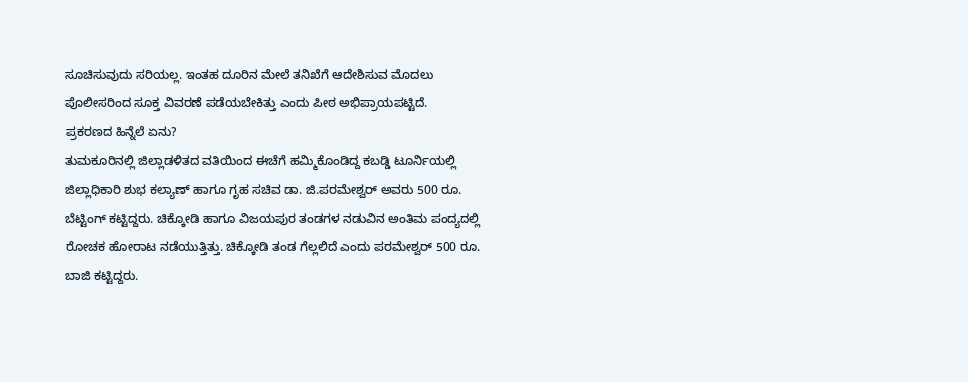ಸೂಚಿಸುವುದು ಸರಿಯಲ್ಲ. ಇಂತಹ ದೂರಿನ ಮೇಲೆ ತನಿಖೆಗೆ ಆದೇಶಿಸುವ ಮೊದಲು ಪೊಲೀಸರಿಂದ ಸೂಕ್ತ ವಿವರಣೆ ಪಡೆಯಬೇಕಿತ್ತು ಎಂದು ಪೀಠ ಅಭಿಪ್ರಾಯಪಟ್ಟಿದೆ.
ಪ್ರಕರಣದ ಹಿನ್ನೆಲೆ ಏನು?
ತುಮಕೂರಿನಲ್ಲಿ ಜಿಲ್ಲಾಡಳಿತದ ವತಿಯಿಂದ ಈಚೆಗೆ ಹಮ್ಮಿಕೊಂಡಿದ್ದ ಕಬಡ್ಡಿ ಟೂರ್ನಿಯಲ್ಲಿ ಜಿಲ್ಲಾಧಿಕಾರಿ ಶುಭ ಕಲ್ಯಾಣ್ ಹಾಗೂ ಗೃಹ ಸಚಿವ ಡಾ. ಜಿ.ಪರಮೇಶ್ವರ್ ಅವರು 500 ರೂ. ಬೆಟ್ಟಿಂಗ್ ಕಟ್ಟಿದ್ದರು. ಚಿಕ್ಕೋಡಿ ಹಾಗೂ ವಿಜಯಪುರ ತಂಡಗಳ ನಡುವಿನ ಅಂತಿಮ ಪಂದ್ಯದಲ್ಲಿ ರೋಚಕ ಹೋರಾಟ ನಡೆಯುತ್ತಿತ್ತು. ಚಿಕ್ಕೋಡಿ ತಂಡ ಗೆಲ್ಲಲಿದೆ ಎಂದು ಪರಮೇಶ್ವರ್ 500 ರೂ. ಬಾಜಿ ಕಟ್ಟಿದ್ದರು.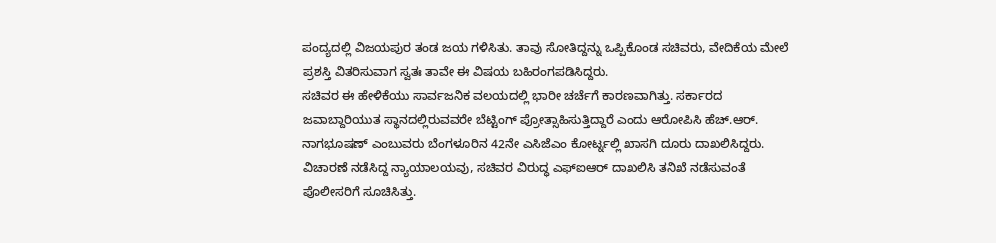ಪಂದ್ಯದಲ್ಲಿ ವಿಜಯಪುರ ತಂಡ ಜಯ ಗಳಿಸಿತು. ತಾವು ಸೋತಿದ್ದನ್ನು ಒಪ್ಪಿಕೊಂಡ ಸಚಿವರು, ವೇದಿಕೆಯ ಮೇಲೆ ಪ್ರಶಸ್ತಿ ವಿತರಿಸುವಾಗ ಸ್ವತಃ ತಾವೇ ಈ ವಿಷಯ ಬಹಿರಂಗಪಡಿಸಿದ್ದರು.
ಸಚಿವರ ಈ ಹೇಳಿಕೆಯು ಸಾರ್ವಜನಿಕ ವಲಯದಲ್ಲಿ ಭಾರೀ ಚರ್ಚೆಗೆ ಕಾರಣವಾಗಿತ್ತು. ಸರ್ಕಾರದ ಜವಾಬ್ದಾರಿಯುತ ಸ್ಥಾನದಲ್ಲಿರುವವರೇ ಬೆಟ್ಟಿಂಗ್ ಪ್ರೋತ್ಸಾಹಿಸುತ್ತಿದ್ದಾರೆ ಎಂದು ಆರೋಪಿಸಿ ಹೆಚ್.ಆರ್. ನಾಗಭೂಷಣ್ ಎಂಬುವರು ಬೆಂಗಳೂರಿನ 42ನೇ ಎಸಿಜೆಎಂ ಕೋರ್ಟ್ನಲ್ಲಿ ಖಾಸಗಿ ದೂರು ದಾಖಲಿಸಿದ್ದರು. ವಿಚಾರಣೆ ನಡೆಸಿದ್ದ ನ್ಯಾಯಾಲಯವು, ಸಚಿವರ ವಿರುದ್ಧ ಎಫ್ಐಆರ್ ದಾಖಲಿಸಿ ತನಿಖೆ ನಡೆಸುವಂತೆ ಪೊಲೀಸರಿಗೆ ಸೂಚಿಸಿತ್ತು.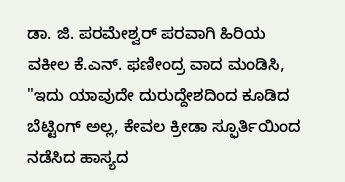ಡಾ. ಜಿ. ಪರಮೇಶ್ವರ್ ಪರವಾಗಿ ಹಿರಿಯ ವಕೀಲ ಕೆ.ಎನ್. ಫಣೀಂದ್ರ ವಾದ ಮಂಡಿಸಿ, "ಇದು ಯಾವುದೇ ದುರುದ್ದೇಶದಿಂದ ಕೂಡಿದ ಬೆಟ್ಟಿಂಗ್ ಅಲ್ಲ, ಕೇವಲ ಕ್ರೀಡಾ ಸ್ಫೂರ್ತಿಯಿಂದ ನಡೆಸಿದ ಹಾಸ್ಯದ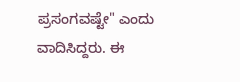ಪ್ರಸಂಗವಷ್ಟೇ" ಎಂದು ವಾದಿಸಿದ್ದರು. ಈ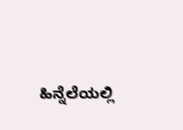ಹಿನ್ನೆಲೆಯಲ್ಲಿ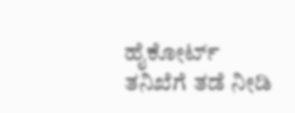ಹೈಕೋರ್ಟ್ ತನಿಖೆಗೆ ತಡೆ ನೀಡಿ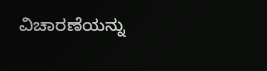ವಿಚಾರಣೆಯನ್ನು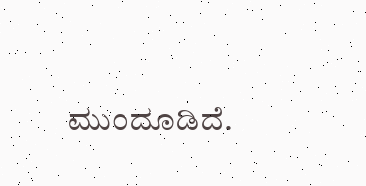ಮುಂದೂಡಿದೆ.